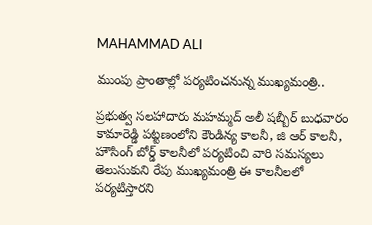MAHAMMAD ALI

ముంపు ప్రాంతాల్లో పర్యటించనున్న ముఖ్యమంత్రి..

ప్రభుత్వ సలహాదారు మహమ్మద్ అలీ షబ్బీర్ బుధవారం కామారెడ్డి పట్టణంలోని కౌండిన్య కాలనీ, జి ఆర్ కాలనీ, హౌసింగ్ బోర్డ్ కాలనీలో పర్యటించి వారి సమస్యలు తెలుసుకుని రేపు ముఖ్యమంత్రి ఈ కాలనీలలో పర్యటిస్తారని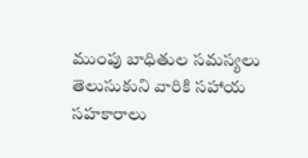ముంపు బాధితుల సమస్యలు తెలుసుకుని వారికి సహాయ సహకారాలు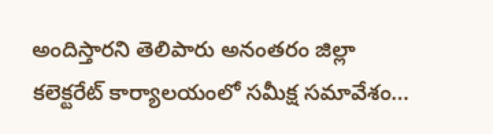అందిస్తారని తెలిపారు అనంతరం జిల్లా కలెక్టరేట్ కార్యాలయంలో సమీక్ష సమావేశం...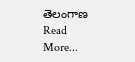తెలంగాణ
Read More...